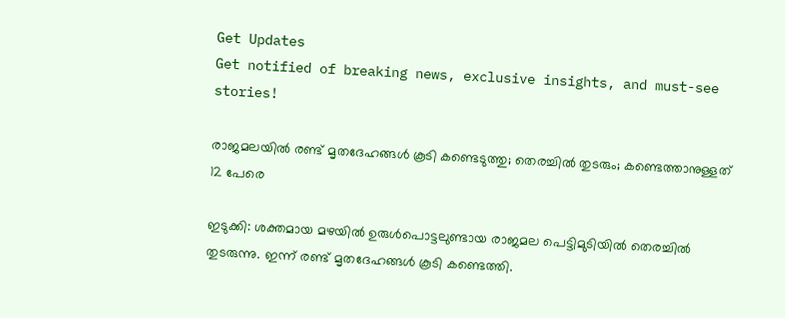Get Updates
Get notified of breaking news, exclusive insights, and must-see stories!

രാജമലയില്‍ രണ്ട് മൃതദേഹങ്ങള്‍ കൂടി കണ്ടെടുത്തു; തെരച്ചില്‍ തുടരും; കണ്ടെത്താനുള്ളത് 12 പേരെ

ഇടുക്കി: ശക്തമായ മഴയില്‍ ഉരുള്‍പൊട്ടലുണ്ടായ രാജമല പെട്ടിമുടിയില്‍ തെരച്ചില്‍ തുടരുന്നു. ഇന്ന് രണ്ട് മൃതദേഹങ്ങള്‍ കൂടി കണ്ടെത്തി.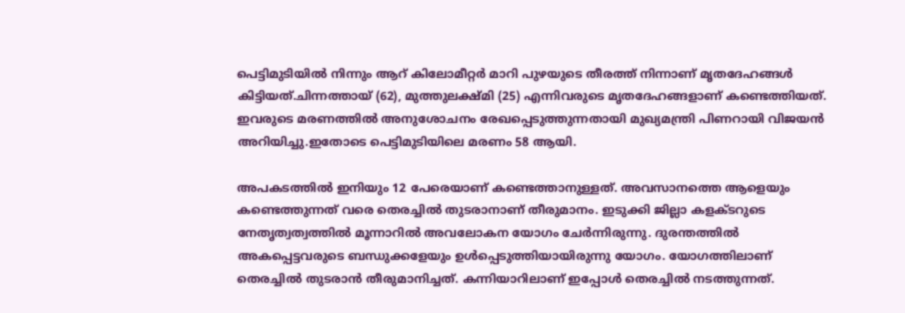പെട്ടിമുടിയില്‍ നിന്നും ആറ് കിലോമീറ്റര്‍ മാറി പുഴയുടെ തീരത്ത് നിന്നാണ് മൃതദേഹങ്ങള്‍ കിട്ടിയത്.ചിന്നത്തായ് (62), മുത്തുലക്ഷ്മി (25) എന്നിവരുടെ മൃതദേഹങ്ങളാണ് കണ്ടെത്തിയത്. ഇവരുടെ മരണത്തില്‍ അനുശോചനം രേഖപ്പെടുത്തുന്നതായി മുഖ്യമന്ത്രി പിണറായി വിജയന്‍ അറിയിച്ചു.ഇതോടെ പെട്ടിമുടിയിലെ മരണം 58 ആയി.

അപകടത്തില്‍ ഇനിയും 12 പേരെയാണ് കണ്ടെത്താനുള്ളത്. അവസാനത്തെ ആളെയും കണ്ടെത്തുന്നത് വരെ തെരച്ചില്‍ തുടരാനാണ് തീരുമാനം. ഇടുക്കി ജില്ലാ കളക്ടറുടെ നേതൃത്വത്വത്തില്‍ മൂന്നാറില്‍ അവലോകന യോഗം ചേര്‍ന്നിരുന്നു. ദുരന്തത്തില്‍ അകപ്പെട്ടവരുടെ ബന്ധുക്കളേയും ഉള്‍പ്പെടുത്തിയായിരുന്നു യോഗം. യോഗത്തിലാണ് തെരച്ചില്‍ തുടരാന്‍ തീരുമാനിച്ചത്. കന്നിയാറിലാണ് ഇപ്പോള്‍ തെരച്ചില്‍ നടത്തുന്നത്.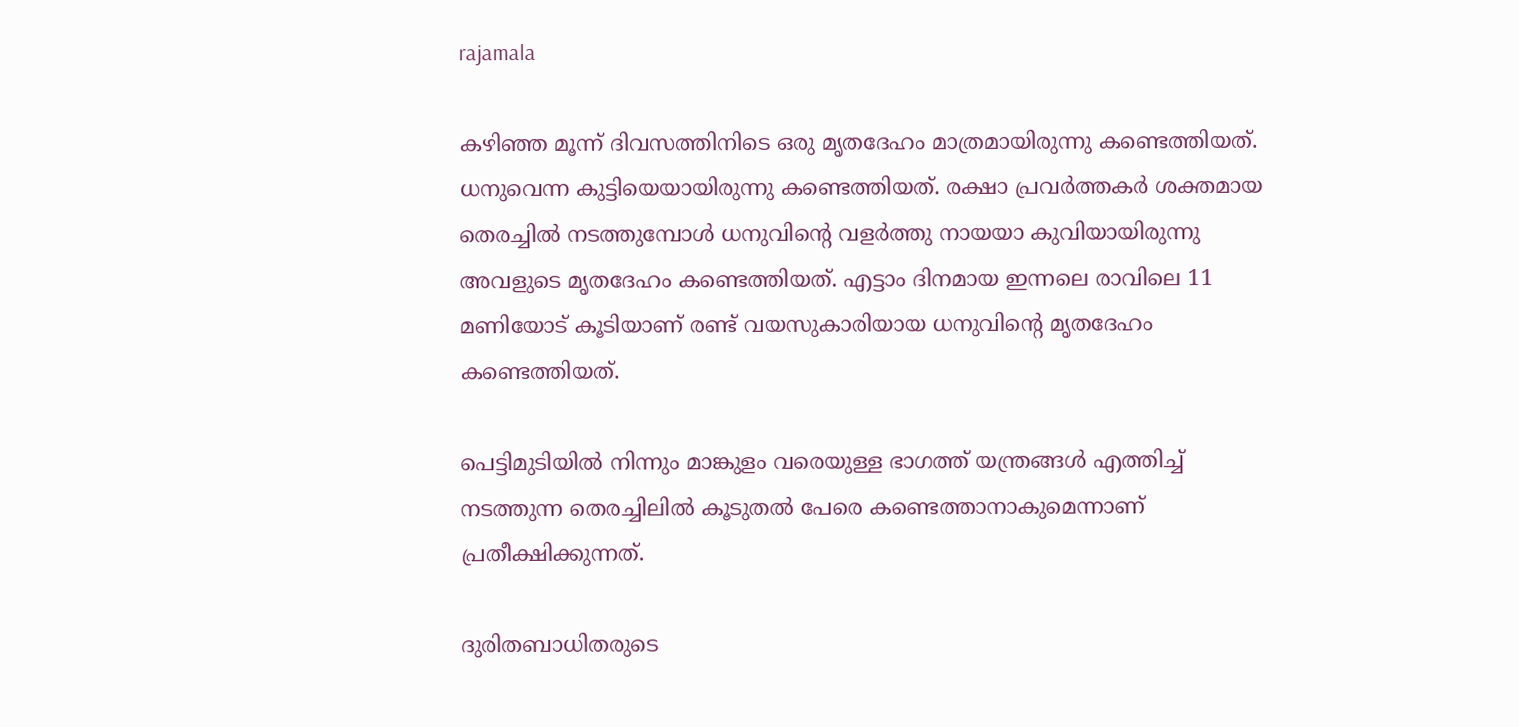rajamala

കഴിഞ്ഞ മൂന്ന് ദിവസത്തിനിടെ ഒരു മൃതദേഹം മാത്രമായിരുന്നു കണ്ടെത്തിയത്. ധനുവെന്ന കുട്ടിയെയായിരുന്നു കണ്ടെത്തിയത്. രക്ഷാ പ്രവര്‍ത്തകര്‍ ശക്തമായ തെരച്ചില്‍ നടത്തുമ്പോള്‍ ധനുവിന്റെ വളര്‍ത്തു നായയാ കുവിയായിരുന്നു അവളുടെ മൃതദേഹം കണ്ടെത്തിയത്. എട്ടാം ദിനമായ ഇന്നലെ രാവിലെ 11 മണിയോട് കൂടിയാണ് രണ്ട് വയസുകാരിയായ ധനുവിന്റെ മൃതദേഹം കണ്ടെത്തിയത്.

പെട്ടിമുടിയില്‍ നിന്നും മാങ്കുളം വരെയുള്ള ഭാഗത്ത് യന്ത്രങ്ങള്‍ എത്തിച്ച് നടത്തുന്ന തെരച്ചിലില്‍ കൂടുതല്‍ പേരെ കണ്ടെത്താനാകുമെന്നാണ് പ്രതീക്ഷിക്കുന്നത്.

ദുരിതബാധിതരുടെ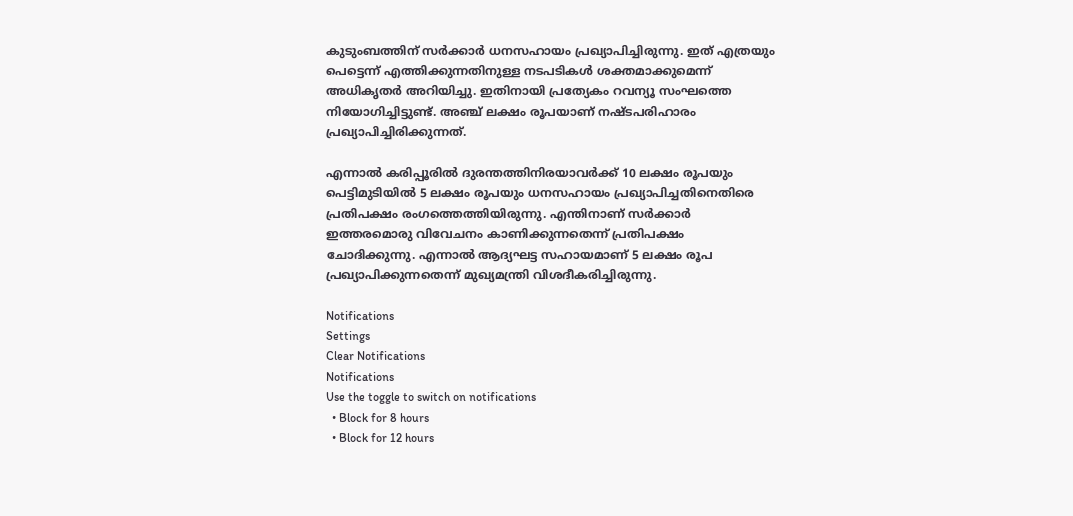കുടുംബത്തിന് സര്‍ക്കാര്‍ ധനസഹായം പ്രഖ്യാപിച്ചിരുന്നു. ഇത് എത്രയും പെട്ടെന്ന് എത്തിക്കുന്നതിനുള്ള നടപടികള്‍ ശക്തമാക്കുമെന്ന് അധികൃതര്‍ അറിയിച്ചു. ഇതിനായി പ്രത്യേകം റവന്യൂ സംഘത്തെ നിയോഗിച്ചിട്ടുണ്ട്. അഞ്ച് ലക്ഷം രൂപയാണ് നഷ്ടപരിഹാരം പ്രഖ്യാപിച്ചിരിക്കുന്നത്.

എന്നാല്‍ കരിപ്പൂരില്‍ ദുരന്തത്തിനിരയാവര്‍ക്ക് 10 ലക്ഷം രൂപയും പെട്ടിമുടിയില്‍ 5 ലക്ഷം രൂപയും ധനസഹായം പ്രഖ്യാപിച്ചതിനെതിരെ പ്രതിപക്ഷം രംഗത്തെത്തിയിരുന്നു. എന്തിനാണ് സര്‍ക്കാര്‍ ഇത്തരമൊരു വിവേചനം കാണിക്കുന്നതെന്ന് പ്രതിപക്ഷം ചോദിക്കുന്നു. എന്നാല്‍ ആദ്യഘട്ട സഹായമാണ് 5 ലക്ഷം രൂപ പ്രഖ്യാപിക്കുന്നതെന്ന് മുഖ്യമന്ത്രി വിശദീകരിച്ചിരുന്നു.

Notifications
Settings
Clear Notifications
Notifications
Use the toggle to switch on notifications
  • Block for 8 hours
  • Block for 12 hours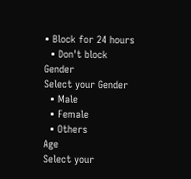• Block for 24 hours
  • Don't block
Gender
Select your Gender
  • Male
  • Female
  • Others
Age
Select your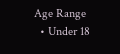Age Range
  • Under 18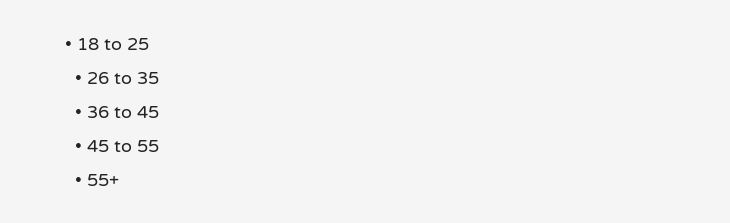• 18 to 25
  • 26 to 35
  • 36 to 45
  • 45 to 55
  • 55+